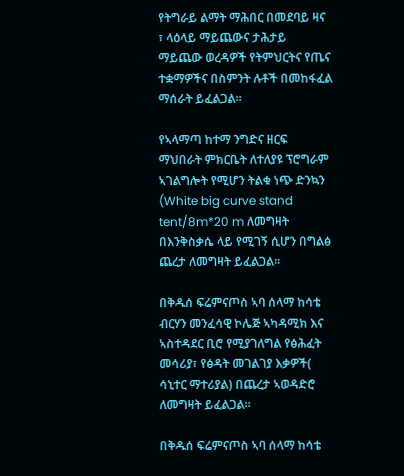የትግራይ ልማት ማሕበር በመደባይ ዛና ፣ ላዕላይ ማይጨውና ታሕታይ ማይጨው ወረዳዎች የትምህርትና የጤና ተቋማዎችና በስምንት ሉቶች በመከፋፈል ማሰራት ይፈልጋል።

የኣላማጣ ከተማ ንግድና ዘርፍ ማህበራት ምክርቤት ለተለያዩ ፕሮግራም ኣገልግሎት የሚሆን ትልቁ ነጭ ድንኳን (White big curve stand tent/8m*20 m ለመግዛት በእንቅስቃሴ ላይ የሚገኝ ሲሆን በግልፅ ጨረታ ለመግዛት ይፈልጋል።

በቅዱሰ ፍሬምናጦስ ኣባ ሰላማ ከሳቴ ብርሃን መንፈሳዊ ኮሌጅ ኣካዳሚክ እና ኣስተዳደር ቢሮ የሚያገለግል የፅሕፈት መሳሪያ፣ የፅዳት መገልገያ እቃዎች( ሳኒተር ማተሪያል) በጨረታ ኣወዳድሮ ለመግዛት ይፈልጋል።

በቅዱሰ ፍሬምናጦስ ኣባ ሰላማ ከሳቴ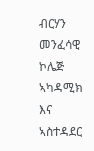ብርሃን መንፈሳዊ ኮሌጅ ኣካዳሚክ እና ኣስተዳደር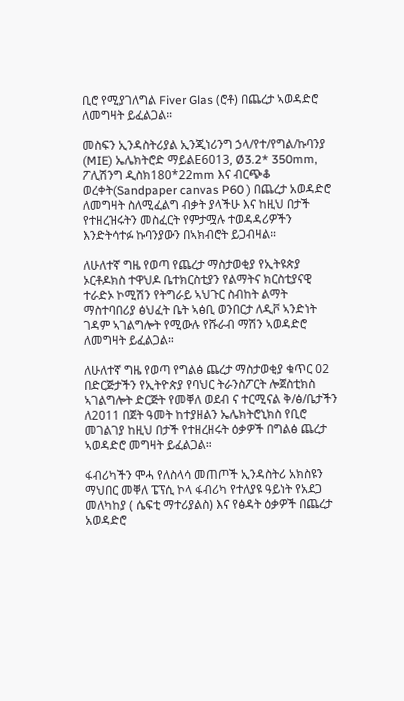ቢሮ የሚያገለግል Fiver Glas (ሮቶ) በጨረታ ኣወዳድሮ ለመግዛት ይፈልጋል።

መስፍን ኢንዳስትሪያል ኢንጂነሪንግ ኃላ/የተ/የግል/ኩባንያ (MIE) ኤሌክትሮድ ማይልE6013, Ø3.2* 350mm, ፖሊሽንግ ዲስክ180*22mm እና ብርጭቆ ወረቀት(Sandpaper canvas P60 ) በጨረታ አወዳድሮ ለመግዛት ስለሚፈልግ ብቃት ያላችሁ እና ከዚህ በታች የተዘረዝሩትን መስፈርት የምታሟሉ ተወዳዳሪዎችን እንድትሳተፉ ኩባንያውን በኣክብሮት ይጋብዛል።

ለሁለተኛ ግዜ የወጣ የጨረታ ማስታወቂያ የኢትዩጵያ ኦርቶዶክስ ተዋህዶ ቤተክርስቲያን የልማትና ክርስቲያናዊ ተራድኦ ኮሚሽን የትግራይ ኣህጉር ስብከት ልማት ማስተባበሪያ ፅህፈት ቤት ኣፅቢ ወንበርታ ለዲቮ ኣንድነት ገዳም ኣገልግሎት የሚውሉ የሹራብ ማሽን ኣወዳድሮ ለመግዛት ይፈልጋል።

ለሁለተኛ ግዜ የወጣ የግልፅ ጨረታ ማስታወቂያ ቁጥር 02 በድርጅታችን የኢትዮጵያ የባህር ትራንስፖርት ሎጀስቲክስ ኣገልግሎት ድርጅት የመቐለ ወደብ ና ተርሚናል ቅ/ፅ/ቤታችን ለ2011 በጀት ዓመት ከተያዘልን ኤሌክትሮኒክስ የቢሮ መገልገያ ከዚህ በታች የተዘረዘሩት ዕቃዎች በግልፅ ጨረታ ኣወዳድሮ መግዛት ይፈልጋል።

ፋብሪካችን ሞሓ የለስላሳ መጠጦች ኢንዳስትሪ አክስዩን ማህበር መቐለ ፔፕሲ ኮላ ፋብሪካ የተለያዩ ዓይነት የአደጋ መለካከያ ( ሴፍቲ ማተሪያልስ) እና የፅዳት ዕቃዎች በጨረታ አወዳድሮ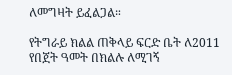ለመግዛት ይፈልጋል።

የትግራይ ክልል ጠቅላይ ፍርድ ቤት ለ2011 የበጀት ዓመት በክልሉ ለሚገኝ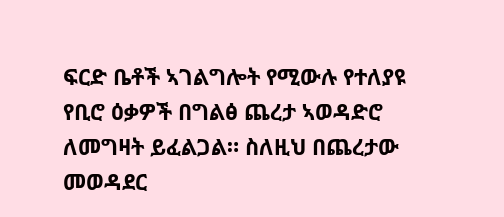ፍርድ ቤቶች ኣገልግሎት የሚውሉ የተለያዩ የቢሮ ዕቃዎች በግልፅ ጨረታ ኣወዳድሮ ለመግዛት ይፈልጋል። ስለዚህ በጨረታው መወዳደር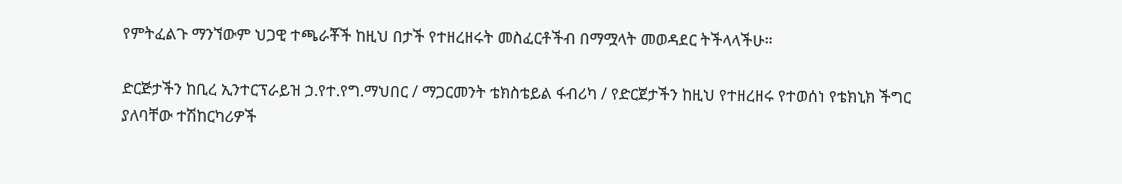የምትፈልጉ ማንኘውም ህጋዊ ተጫራቾች ከዚህ በታች የተዘረዘሩት መስፈርቶችብ በማሟላት መወዳደር ትችላላችሁ።

ድርጅታችን ከቢረ ኢንተርፕራይዝ ኃ.የተ.የግ.ማህበር / ማጋርመንት ቴክስቴይል ፋብሪካ / የድርጀታችን ከዚህ የተዘረዘሩ የተወሰነ የቴክኒክ ችግር ያለባቸው ተሽከርካሪዎች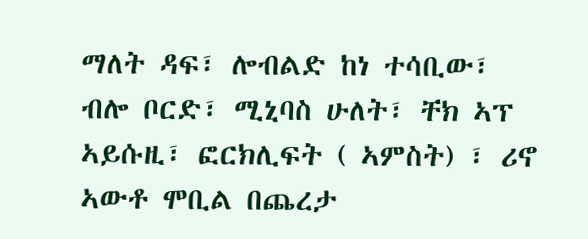ማለት ዳፍ፣ ሎብልድ ከነ ተሳቢው፣ ብሎ ቦርድ፣ ሚኒባስ ሁለት፣ ቸክ ኣፕ ኣይሱዚ፣ ፎርክሊፍት ( ኣምስት) ፣ ሪኖ ኣውቶ ሞቢል በጨረታ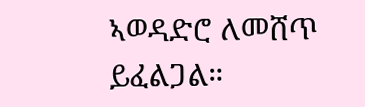ኣወዳድሮ ለመሸጥ ይፈልጋል።